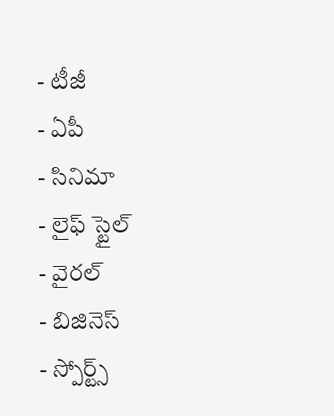- టీజీ
- ఏపీ
- సినిమా
- లైఫ్ స్టైల్
- వైరల్
- బిజినెస్
- స్పోర్ట్స్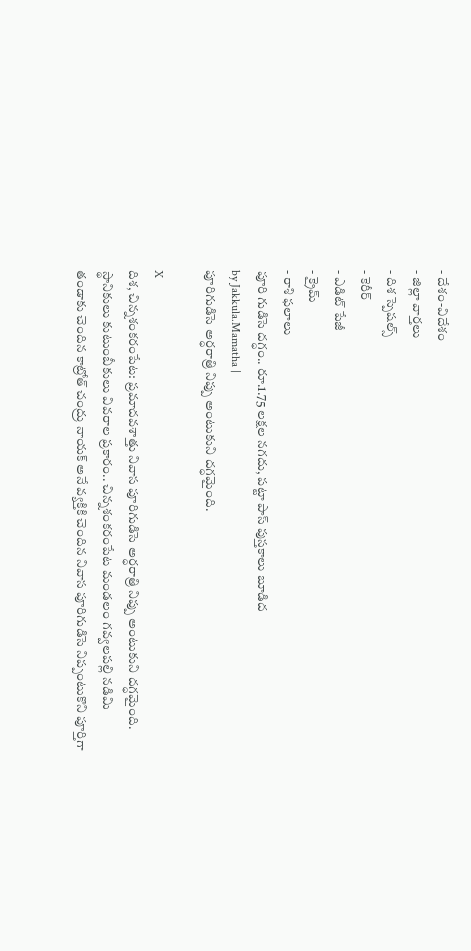- దేశం-విదేశం
- జిల్లా వార్తలు
- దిశ స్పెషల్స్
- కెరీర్
- ఎడిట్ పేజీ
- క్రైమ్
- రాశి ఫలాలు
పూరి గుడిసె దగ్ధం.. రూ.1.75 లక్షల నగదు, పట్టా పాస్ పుస్తకాలు బూడిద
by Jakkula.Mamatha |
పూరిగుడిసె అర్ధరాత్రి నిప్పు అంటుకుని దగ్ధమైంది.

X
దిశ, చిన్నశంకరంపేట: ప్రమాదవశాత్తు నివాస పూరిగుడిసె అర్ధరాత్రి నిప్పు అంటుకుని దగ్ధమైంది. స్థానికులు కుటుంబీకులు వివరాల ప్రకారం.. చిన్నశంకరంపేట మండలం గవ్వలపల్లి నడిమి తండాకు చెందిన కాట్రోత్ చంద్రు నాయక్ అనే వ్యక్తికి చెందిన నివాస పూరిగుడిసె నిప్పంటుకొని పూర్తిగా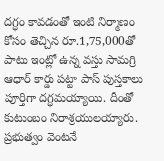దగ్ధం కావడంతో ఇంటి నిర్మాణం కోసం తెచ్చిన రూ.1,75,000తో పాటు ఇంట్లో ఉన్న వస్తు సామగ్రి ఆధార్ కార్డు పట్టా పాస్ పుస్తకాలు పూర్తిగా దగ్ధమయ్యాయి. దీంతో కుటుంబం నిరాశ్రయులయ్యారు. ప్రభుత్వం వెంటనే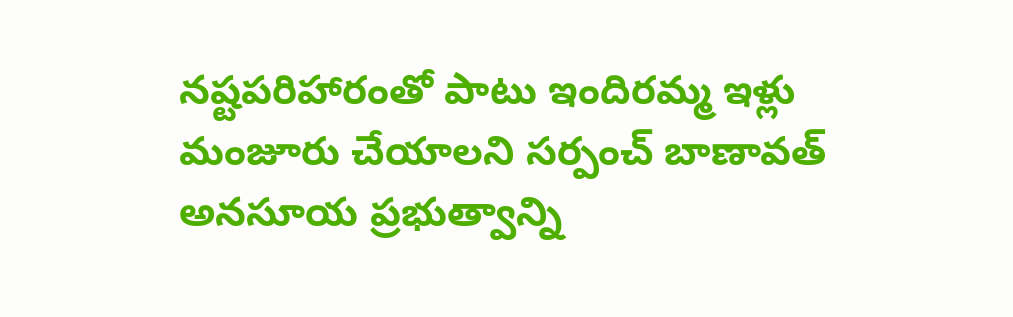నష్టపరిహారంతో పాటు ఇందిరమ్మ ఇళ్లు మంజూరు చేయాలని సర్పంచ్ బాణావత్ అనసూయ ప్రభుత్వాన్ని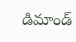డిమాండ్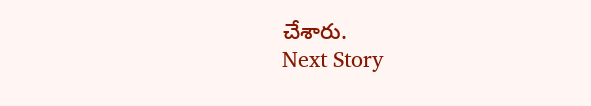చేశారు.
Next Story